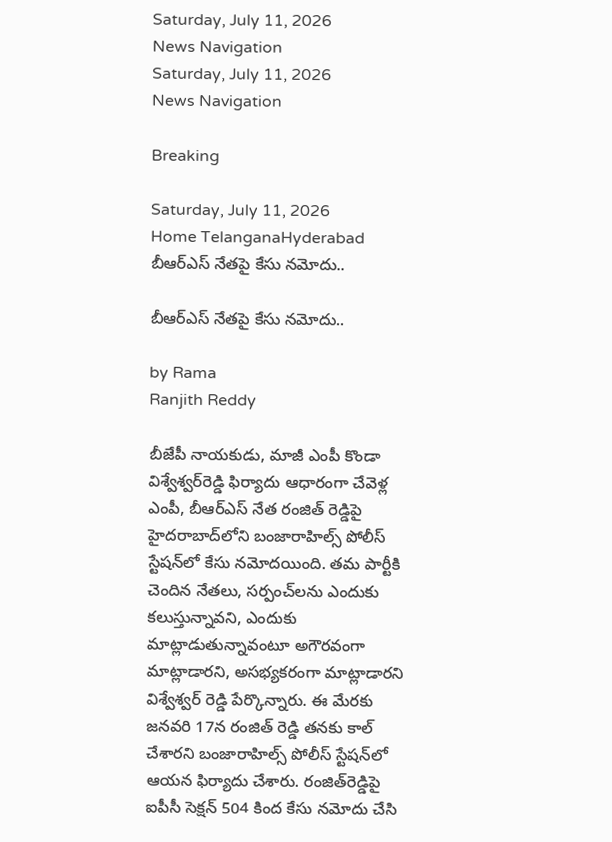Saturday, July 11, 2026
News Navigation
Saturday, July 11, 2026
News Navigation

Breaking

Saturday, July 11, 2026
Home TelanganaHyderabad బీఆర్ఎస్ నేతపై కేసు నమోదు..

బీఆర్ఎస్ నేతపై కేసు నమోదు..

by Rama
Ranjith Reddy

బీజేపీ నాయకుడు, మాజీ ఎంపీ కొండా విశ్వేశ్వర్‌రెడ్డి ఫిర్యాదు ఆధారంగా చేవెళ్ల ఎంపీ, బీఆర్ఎస్ నేత రంజిత్ రెడ్డిపై హైదరాబాద్‌లోని బంజారాహిల్స్ పోలీస్ స్టేషన్‌లో కేసు నమోదయింది. తమ పార్టీకి చెందిన నేతలు, సర్పంచ్‌లను ఎందుకు కలుస్తున్నావని, ఎందుకు మాట్లాడుతున్నావంటూ అగౌరవంగా మాట్లాడారని, అసభ్యకరంగా మాట్లాడారని విశ్వేశ్వర్ రెడ్డి పేర్కొన్నారు. ఈ మేరకు జనవరి 17న రంజిత్ రెడ్డి తనకు కాల్ చేశారని బంజారాహిల్స్‌ పోలీస్ స్టేషన్‌లో ఆయన ఫిర్యాదు చేశారు. రంజిత్‌రెడ్డిపై ఐపీసీ సెక్షన్‌ 504 కింద కేసు నమోదు చేసి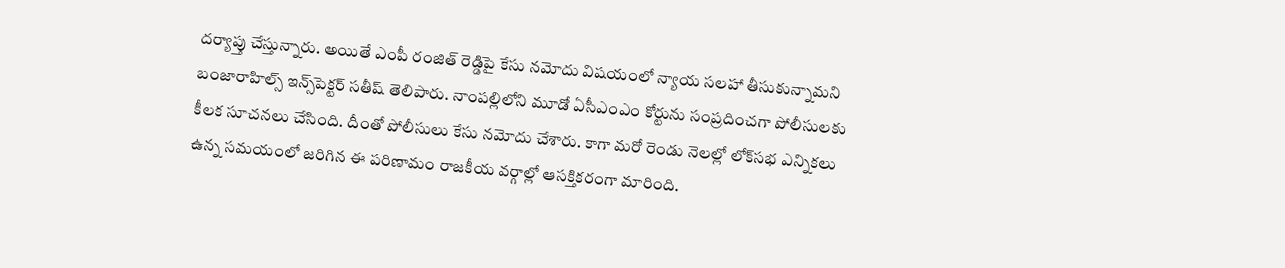దర్యాప్తు చేస్తున్నారు. అయితే ఎంపీ రంజిత్ రెడ్డిపై కేసు నమోదు విషయంలో న్యాయ సలహా తీసుకున్నామని బంజారాహిల్స్ ఇన్స్‌పెక్టర్ సతీష్ తెలిపారు. నాంపల్లిలోని మూడో ఏసీఎంఎం కోర్టును సంప్రదించగా పోలీసులకు కీలక సూచనలు చేసింది. దీంతో పోలీసులు కేసు నమోదు చేశారు. కాగా మరో రెండు నెలల్లో లోక్‌సభ ఎన్నికలు ఉన్న సమయంలో జరిగిన ఈ పరిణామం రాజకీయ వర్గాల్లో ఆసక్తికరంగా మారింది.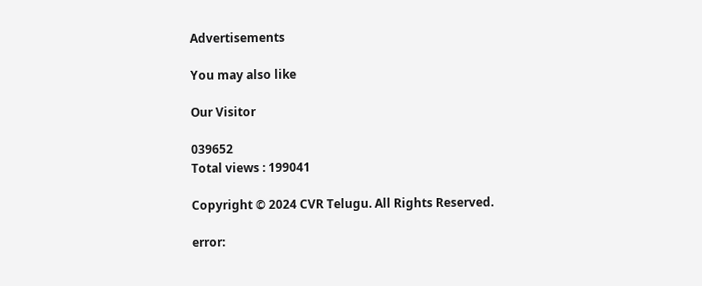Advertisements

You may also like

Our Visitor

039652
Total views : 199041

Copyright © 2024 CVR Telugu. All Rights Reserved.

error: